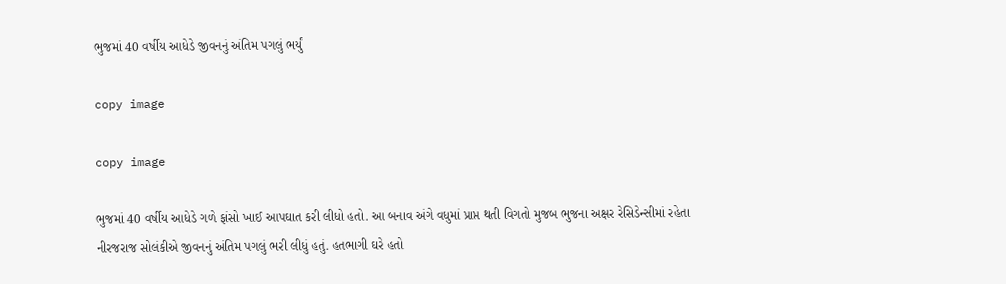ભુજમાં 40 વર્ષીય આધેડે જીવનનું અંતિમ પગલું ભર્યું

copy image

copy image

ભુજમાં 40 વર્ષીય આધેડે ગળે ફાંસો ખાઈ આપઘાત કરી લીધો હતો. આ બનાવ અંગે વધુમાં પ્રાપ્ત થતી વિગતો મુજબ ભુજના અક્ષર રેસિડેન્સીમાં રહેતા નીરજરાજ સોલંકીએ જીવનનું અંતિમ પગલું ભરી લીધું હતું. હતભાગી ઘરે હતો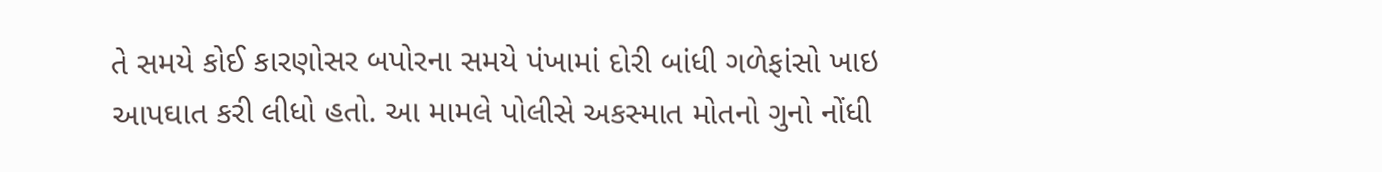તે સમયે કોઈ કારણોસર બપોરના સમયે પંખામાં દોરી બાંધી ગળેફાંસો ખાઇ આપઘાત કરી લીધો હતો. આ મામલે પોલીસે અકસ્માત મોતનો ગુનો નોંધી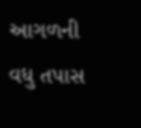આગળની વધુ તપાસ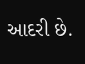આદરી છે.